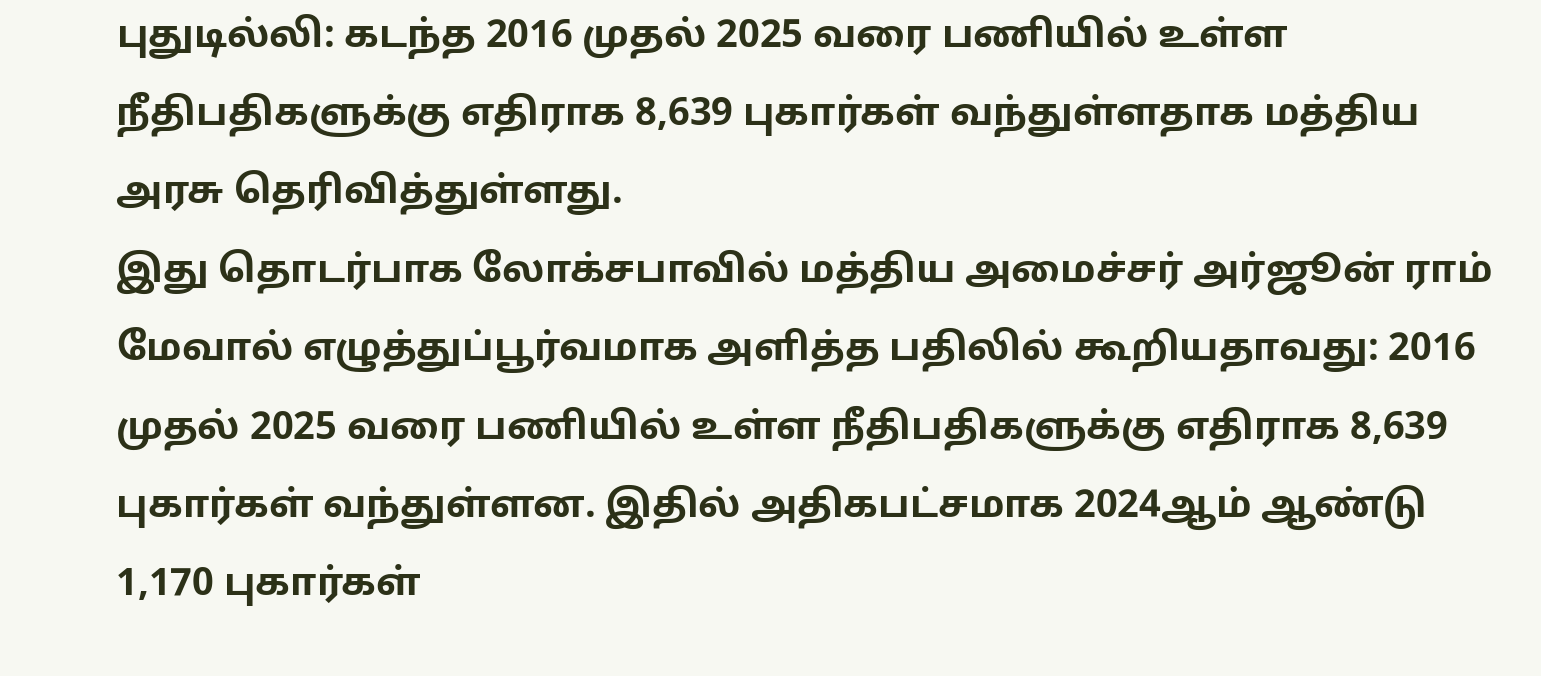புதுடில்லி: கடந்த 2016 முதல் 2025 வரை பணியில் உள்ள நீதிபதிகளுக்கு எதிராக 8,639 புகார்கள் வந்துள்ளதாக மத்திய அரசு தெரிவித்துள்ளது.
இது தொடர்பாக லோக்சபாவில் மத்திய அமைச்சர் அர்ஜூன் ராம் மேவால் எழுத்துப்பூர்வமாக அளித்த பதிலில் கூறியதாவது: 2016 முதல் 2025 வரை பணியில் உள்ள நீதிபதிகளுக்கு எதிராக 8,639 புகார்கள் வந்துள்ளன. இதில் அதிகபட்சமாக 2024ஆம் ஆண்டு 1,170 புகார்கள்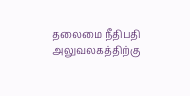தலைமை நீதிபதி அலுவலகத்திற்கு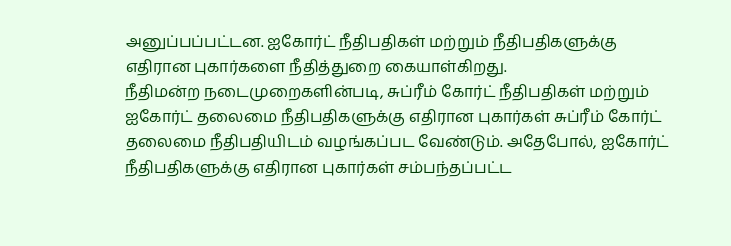அனுப்பப்பட்டன. ஐகோர்ட் நீதிபதிகள் மற்றும் நீதிபதிகளுக்கு எதிரான புகார்களை நீதித்துறை கையாள்கிறது.
நீதிமன்ற நடைமுறைகளின்படி, சுப்ரீம் கோர்ட் நீதிபதிகள் மற்றும் ஐகோர்ட் தலைமை நீதிபதிகளுக்கு எதிரான புகார்கள் சுப்ரீம் கோர்ட் தலைமை நீதிபதியிடம் வழங்கப்பட வேண்டும். அதேபோல், ஐகோர்ட் நீதிபதிகளுக்கு எதிரான புகார்கள் சம்பந்தப்பட்ட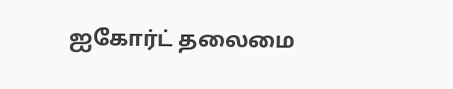ஐகோர்ட் தலைமை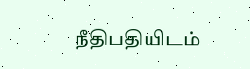நீதிபதியிடம்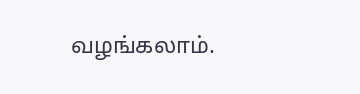வழங்கலாம்.